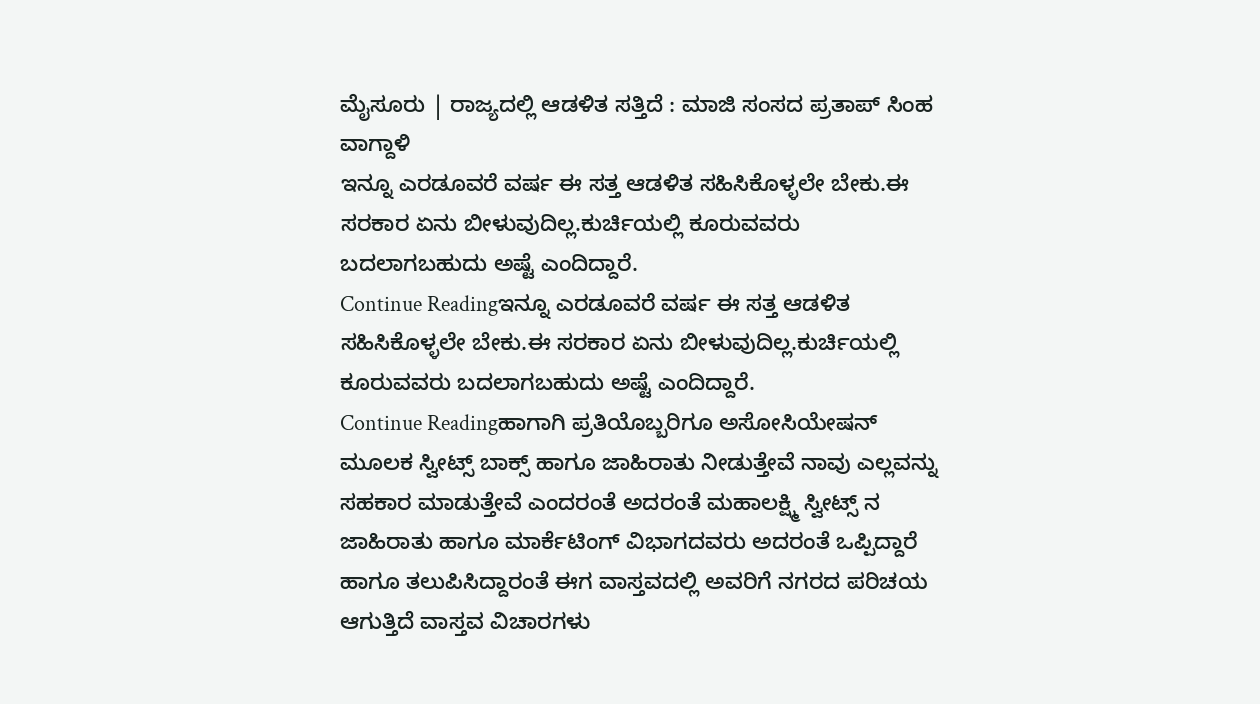ಮೈಸೂರು | ರಾಜ್ಯದಲ್ಲಿ ಆಡಳಿತ ಸತ್ತಿದೆ : ಮಾಜಿ ಸಂಸದ ಪ್ರತಾಪ್ ಸಿಂಹ ವಾಗ್ದಾಳಿ
ಇನ್ನೂ ಎರಡೂವರೆ ವರ್ಷ ಈ ಸತ್ತ ಆಡಳಿತ ಸಹಿಸಿಕೊಳ್ಳಲೇ ಬೇಕು.ಈ ಸರಕಾರ ಏನು ಬೀಳುವುದಿಲ್ಲ.ಕುರ್ಚಿಯಲ್ಲಿ ಕೂರುವವರು ಬದಲಾಗಬಹುದು ಅಷ್ಟೆ ಎಂದಿದ್ದಾರೆ.
Continue Readingಇನ್ನೂ ಎರಡೂವರೆ ವರ್ಷ ಈ ಸತ್ತ ಆಡಳಿತ ಸಹಿಸಿಕೊಳ್ಳಲೇ ಬೇಕು.ಈ ಸರಕಾರ ಏನು ಬೀಳುವುದಿಲ್ಲ.ಕುರ್ಚಿಯಲ್ಲಿ ಕೂರುವವರು ಬದಲಾಗಬಹುದು ಅಷ್ಟೆ ಎಂದಿದ್ದಾರೆ.
Continue Readingಹಾಗಾಗಿ ಪ್ರತಿಯೊಬ್ಬರಿಗೂ ಅಸೋಸಿಯೇಷನ್ ಮೂಲಕ ಸ್ವೀಟ್ಸ್ ಬಾಕ್ಸ್ ಹಾಗೂ ಜಾಹಿರಾತು ನೀಡುತ್ತೇವೆ ನಾವು ಎಲ್ಲವನ್ನು ಸಹಕಾರ ಮಾಡುತ್ತೇವೆ ಎಂದರಂತೆ ಅದರಂತೆ ಮಹಾಲಕ್ಷ್ಮಿ ಸ್ವೀಟ್ಸ್ ನ ಜಾಹಿರಾತು ಹಾಗೂ ಮಾರ್ಕೆಟಿಂಗ್ ವಿಭಾಗದವರು ಅದರಂತೆ ಒಪ್ಪಿದ್ದಾರೆ ಹಾಗೂ ತಲುಪಿಸಿದ್ದಾರಂತೆ ಈಗ ವಾಸ್ತವದಲ್ಲಿ ಅವರಿಗೆ ನಗರದ ಪರಿಚಯ ಆಗುತ್ತಿದೆ ವಾಸ್ತವ ವಿಚಾರಗಳು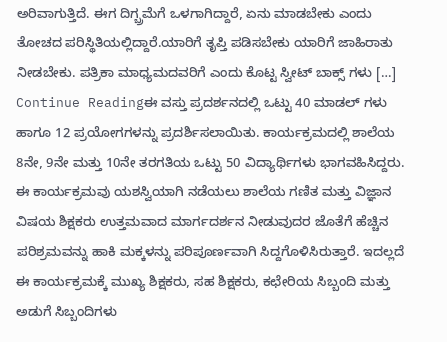ಅರಿವಾಗುತ್ತಿದೆ. ಈಗ ದಿಗ್ಬ್ರಮೆಗೆ ಒಳಗಾಗಿದ್ದಾರೆ, ಏನು ಮಾಡಬೇಕು ಎಂದು ತೋಚದ ಪರಿಸ್ಥಿತಿಯಲ್ಲಿದ್ದಾರೆ.ಯಾರಿಗೆ ತೃಪ್ತಿ ಪಡಿಸಬೇಕು ಯಾರಿಗೆ ಜಾಹಿರಾತು ನೀಡಬೇಕು. ಪತ್ರಿಕಾ ಮಾಧ್ಯಮದವರಿಗೆ ಎಂದು ಕೊಟ್ಟ ಸ್ವೀಟ್ ಬಾಕ್ಸ್ ಗಳು […]
Continue Readingಈ ವಸ್ತು ಪ್ರದರ್ಶನದಲ್ಲಿ ಒಟ್ಟು 40 ಮಾಡಲ್ ಗಳು ಹಾಗೂ 12 ಪ್ರಯೋಗಗಳನ್ನು ಪ್ರದರ್ಶಿಸಲಾಯಿತು. ಕಾರ್ಯಕ್ರಮದಲ್ಲಿ ಶಾಲೆಯ 8ನೇ, 9ನೇ ಮತ್ತು 10ನೇ ತರಗತಿಯ ಒಟ್ಟು 50 ವಿದ್ಯಾರ್ಥಿಗಳು ಭಾಗವಹಿಸಿದ್ದರು. ಈ ಕಾರ್ಯಕ್ರಮವು ಯಶಸ್ವಿಯಾಗಿ ನಡೆಯಲು ಶಾಲೆಯ ಗಣಿತ ಮತ್ತು ವಿಜ್ಞಾನ ವಿಷಯ ಶಿಕ್ಷಕರು ಉತ್ತಮವಾದ ಮಾರ್ಗದರ್ಶನ ನೀಡುವುದರ ಜೊತೆಗೆ ಹೆಚ್ಚಿನ ಪರಿಶ್ರಮವನ್ನು ಹಾಕಿ ಮಕ್ಕಳನ್ನು ಪರಿಪೂರ್ಣವಾಗಿ ಸಿದ್ದಗೊಳಿಸಿರುತ್ತಾರೆ. ಇದಲ್ಲದೆ ಈ ಕಾರ್ಯಕ್ರಮಕ್ಕೆ ಮುಖ್ಯ ಶಿಕ್ಷಕರು, ಸಹ ಶಿಕ್ಷಕರು, ಕಛೇರಿಯ ಸಿಬ್ಬಂದಿ ಮತ್ತು ಅಡುಗೆ ಸಿಬ್ಬಂದಿಗಳು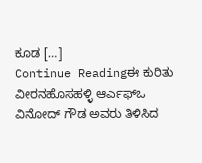ಕೂಡ […]
Continue Readingಈ ಕುರಿತು ವೀರನಹೊಸಹಳ್ಳಿ ಆರ್ಎಫ್ಒ ವಿನೋದ್ ಗೌಡ ಅವರು ತಿಳಿಸಿದ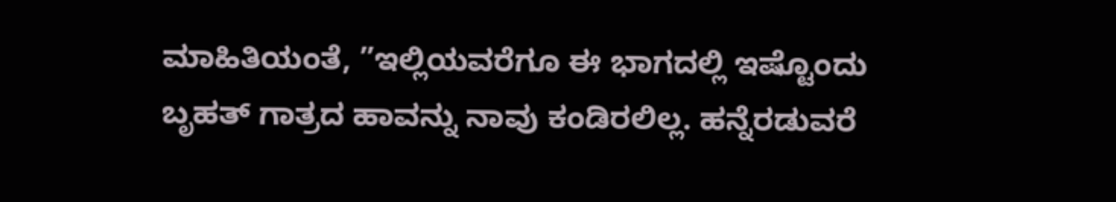ಮಾಹಿತಿಯಂತೆ, ”ಇಲ್ಲಿಯವರೆಗೂ ಈ ಭಾಗದಲ್ಲಿ ಇಷ್ಟೊಂದು ಬೃಹತ್ ಗಾತ್ರದ ಹಾವನ್ನು ನಾವು ಕಂಡಿರಲಿಲ್ಲ. ಹನ್ನೆರಡುವರೆ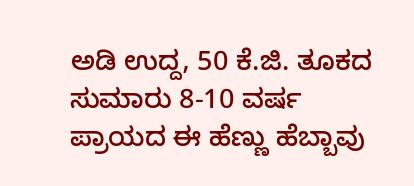ಅಡಿ ಉದ್ದ, 50 ಕೆ.ಜಿ. ತೂಕದ ಸುಮಾರು 8-10 ವರ್ಷ ಪ್ರಾಯದ ಈ ಹೆಣ್ಣು ಹೆಬ್ಬಾವು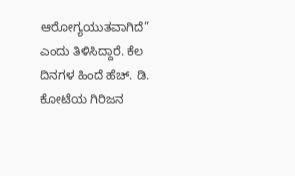ಆರೋಗ್ಯಯುತವಾಗಿದೆ” ಎಂದು ತಿಳಿಸಿದ್ದಾರೆ. ಕೆಲ ದಿನಗಳ ಹಿಂದೆ ಹೆಚ್. ಡಿ. ಕೋಟೆಯ ಗಿರಿಜನ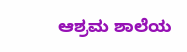ಆಶ್ರಮ ಶಾಲೆಯ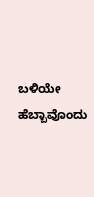ಬಳಿಯೇ ಹೆಬ್ಬಾವೊಂದು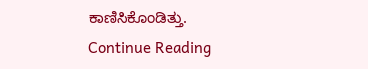ಕಾಣಿಸಿಕೊಂಡಿತ್ತು.
Continue Reading